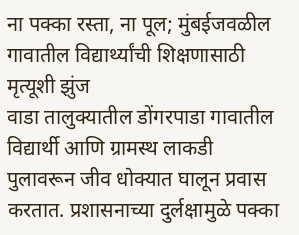ना पक्का रस्ता, ना पूल; मुंबईजवळील गावातील विद्यार्थ्यांची शिक्षणासाठी मृत्यूशी झुंज
वाडा तालुक्यातील डोंगरपाडा गावातील विद्यार्थी आणि ग्रामस्थ लाकडी पुलावरून जीव धोक्यात घालून प्रवास करतात. प्रशासनाच्या दुर्लक्षामुळे पक्का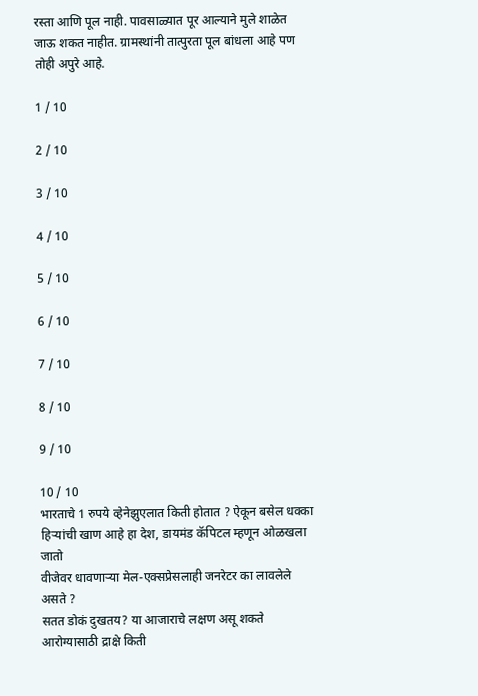रस्ता आणि पूल नाही. पावसाळ्यात पूर आल्याने मुले शाळेत जाऊ शकत नाहीत. ग्रामस्थांनी तात्पुरता पूल बांधला आहे पण तोही अपुरे आहे.

1 / 10

2 / 10

3 / 10

4 / 10

5 / 10

6 / 10

7 / 10

8 / 10

9 / 10

10 / 10
भारताचे 1 रुपये व्हेनेझुएलात किती होतात ? ऐकून बसेल धक्का
हिऱ्यांची खाण आहे हा देश, डायमंड कॅपिटल म्हणून ओळखला जातो
वीजेवर धावणाऱ्या मेल-एक्सप्रेसलाही जनरेटर का लावलेले असते ?
सतत डोकं दुखतय? या आजाराचे लक्षण असू शकते
आरोग्यासाठी द्राक्षे किती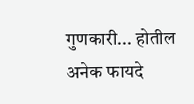गुणकारी... होतील अनेक फायदे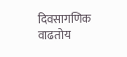दिवसागणिक वाढतोय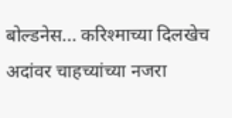बोल्डनेस... करिश्माच्या दिलखेच अदांवर चाहच्यांच्या नजरा